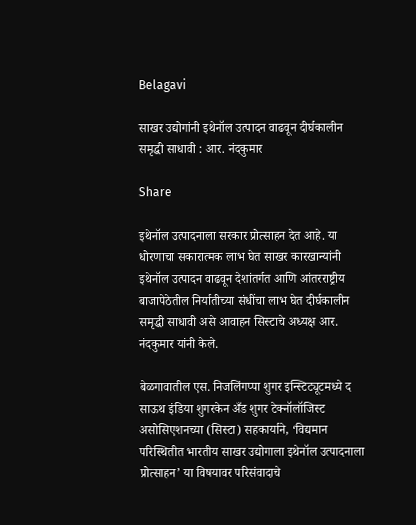Belagavi

साखर उद्योगांनी इथेनॉल उत्पादन वाढवून दीर्घकालीन समृद्धी साधावी : आर. नंदकुमार

Share

इथेनॉल उत्पादनाला सरकार प्रोत्साहन देत आहे. या धोरणाचा सकारात्मक लाभ घेत साखर कारखान्यांनी इथेनॉल उत्पादन वाढवून देशांतर्गत आणि आंतरराष्ट्रीय बाजापेठेतील निर्यातीच्या संधींचा लाभ घेत दीर्घकालीन समृद्धी साधावी असे आवाहन सिस्टाचे अध्यक्ष आर. नंदकुमार यांनी केले.

बेळगावातील एस. निजलिंगप्पा शुगर इन्स्टिट्यूटमध्ये द साऊथ इंडिया शुगरकेन अँड शुगर टेक्नॉलॉजिस्ट असोसिएशनच्या (सिस्टा) सहकार्याने, ‘विद्यमान परिस्थितीत भारतीय साखर उद्योगाला इथेनॉल उत्पादनाला प्रोत्साहन’ या विषयावर परिसंवादाचे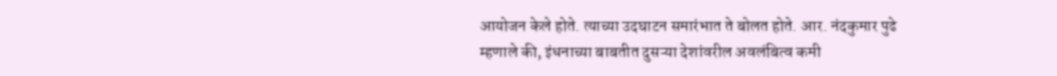आयोजन केले होते. त्याच्या उदघाटन समारंभात ते बोलत होते. आर. नंदकुमार पुढे म्हणाले की, इंधनाच्या बाबतीत दुसऱ्या देशांवरील अवलंबित्व कमी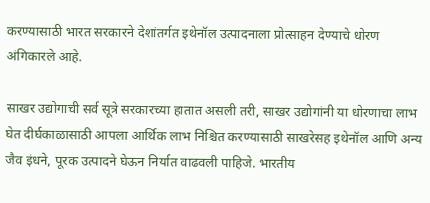करण्यासाठी भारत सरकारने देशांतर्गत इथेनॉल उत्पादनाला प्रोत्साहन देण्याचे धोरण अंगिकारले आहे.

साखर उद्योगाची सर्व सूत्रे सरकारच्या हातात असली तरी, साखर उद्योगांनी या धोरणाचा लाभ घेत दीर्घकाळासाठी आपला आर्थिक लाभ निश्चित करण्यासाठी साखरेसह इथेनॉल आणि अन्य जैव इंधने, पूरक उत्पादने घेऊन निर्यात वाढवली पाहिजे. भारतीय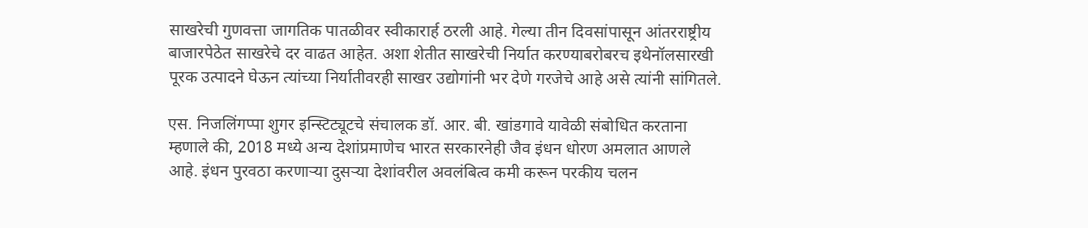साखरेची गुणवत्ता जागतिक पातळीवर स्वीकारार्ह ठरली आहे. गेल्या तीन दिवसांपासून आंतरराष्ट्रीय बाजारपेठेत साखरेचे दर वाढत आहेत. अशा शेतीत साखरेची निर्यात करण्याबरोबरच इथेनॉलसारखी पूरक उत्पादने घेऊन त्यांच्या निर्यातीवरही साखर उद्योगांनी भर देणे गरजेचे आहे असे त्यांनी सांगितले.

एस. निजलिंगप्पा शुगर इन्स्टिट्यूटचे संचालक डॉ. आर. बी. खांडगावे यावेळी संबोधित करताना म्हणाले की, 2018 मध्ये अन्य देशांप्रमाणेच भारत सरकारनेही जैव इंधन धोरण अमलात आणले आहे. इंधन पुरवठा करणाऱ्या दुसऱ्या देशांवरील अवलंबित्व कमी करून परकीय चलन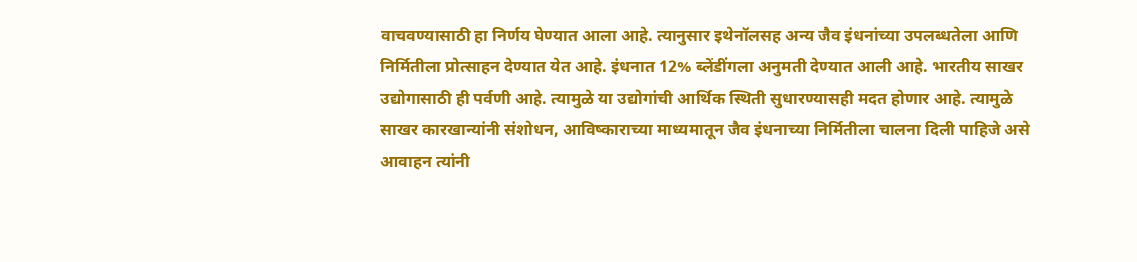वाचवण्यासाठी हा निर्णय घेण्यात आला आहे. त्यानुसार इथेनॉलसह अन्य जैव इंधनांच्या उपलब्धतेला आणि निर्मितीला प्रोत्साहन देण्यात येत आहे. इंधनात 12% ब्लेंडींगला अनुमती देण्यात आली आहे. भारतीय साखर उद्योगासाठी ही पर्वणी आहे. त्यामुळे या उद्योगांची आर्थिक स्थिती सुधारण्यासही मदत होणार आहे. त्यामुळे साखर कारखान्यांनी संशोधन, आविष्काराच्या माध्यमातून जैव इंधनाच्या निर्मितीला चालना दिली पाहिजे असे आवाहन त्यांनी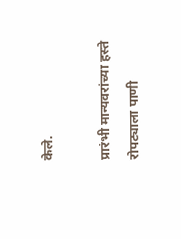केले.

प्रारंभी मान्यवरांच्या हस्ते रोपट्याला पाणी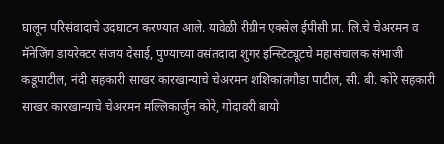घालून परिसंवादाचे उदघाटन करण्यात आले. यावेळी रीग्रीन एक्सेल ईपीसी प्रा. लि.चे चेअरमन व मॅनेजिंग डायरेक्टर संजय देसाई, पुण्याच्या वसंतदादा शुगर इन्स्टिट्यूटचे महासंचालक संभाजी कडूपाटील, नंदी सहकारी साखर कारखान्याचे चेअरमन शशिकांतगौडा पाटील, सी. बी. कोरे सहकारी साखर कारखान्याचे चेअरमन मल्लिकार्जुन कोरे, गोदावरी बायो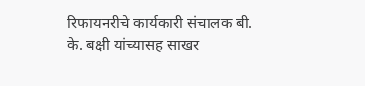रिफायनरीचे कार्यकारी संचालक बी. के. बक्षी यांच्यासह साखर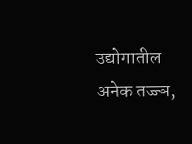उद्योगातील अनेक तज्ज्ञ,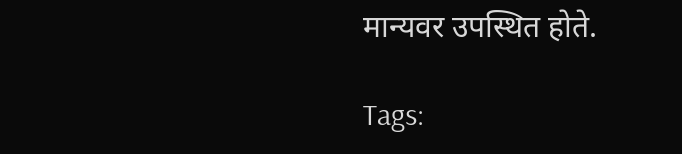मान्यवर उपस्थित होते.

Tags: